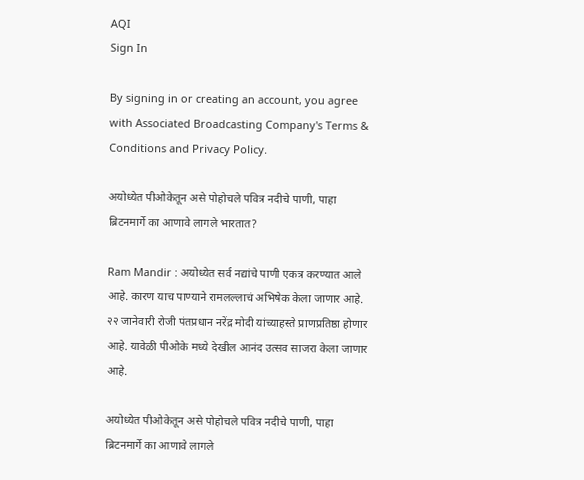AQI
Sign In

By signing in or creating an account, you agree with Associated Broadcasting Company's Terms & Conditions and Privacy Policy.

अयोध्येत पीओकेतून असे पोहोचले पवित्र नदीचे पाणी, पाहा ब्रिटनमार्गे का आणावे लागले भारतात?

Ram Mandir : अयोध्येत सर्व नद्यांचे पाणी एकत्र करण्यात आले आहे. कारण याच पाण्याने रामलल्लाचं अभिषेक केला जाणार आहे. २२ जानेवारी रोजी पंतप्रधान नरेंद्र मोदी यांच्याहस्ते प्राणप्रतिष्ठा होणार आहे. यावेळी पीओके मध्ये देखील आनंद उत्सव साजरा केला जाणार आहे.

अयोध्येत पीओकेतून असे पोहोचले पवित्र नदीचे पाणी, पाहा ब्रिटनमार्गे का आणावे लागले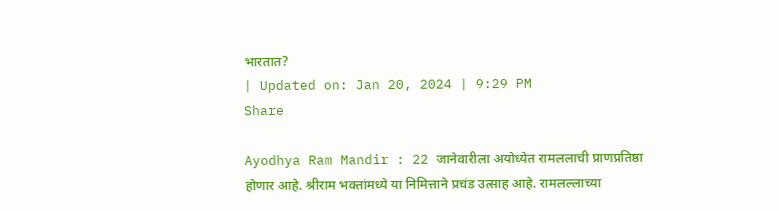भारतात?
| Updated on: Jan 20, 2024 | 9:29 PM
Share

Ayodhya Ram Mandir : 22 जानेवारीला अयोध्येत रामललाची प्राणप्रतिष्ठा होणार आहे. श्रीराम भक्तांमध्ये या निमित्ताने प्रचंड उत्साह आहे. रामलल्लाच्या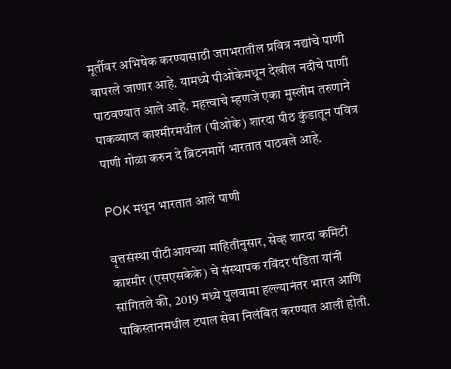मूर्तीवर अभिषेक करण्यासाठी जगभरातील प्रवित्र नद्यांचे पाणी वापरले जाणार आहे. यामध्ये पीओकेमधून देखील नदीचे पाणी पाठवण्यात आले आहे. महत्त्वाचे म्हणजे एका मुस्लीम तरुणाने पाकव्याप्त काश्मीरमधील (पीओके) शारदा पीठ कुंडातून पवित्र पाणी गोळा करुन दे ब्रिटनमार्गे भारतात पाठवले आहे.

POK मधून भारतात आले पाणी

वृत्तसंस्था पीटीआयच्या माहितीनुसार, सेव्ह शारदा कमिटी काश्मीर (एसएसकेके) चे संस्थापक रविंदर पंडिता यांनी सांगितले की, 2019 मध्ये पुलवामा हल्ल्यानंतर भारत आणि पाकिस्तानमधील टपाल सेवा निलंबित करण्यात आली होती.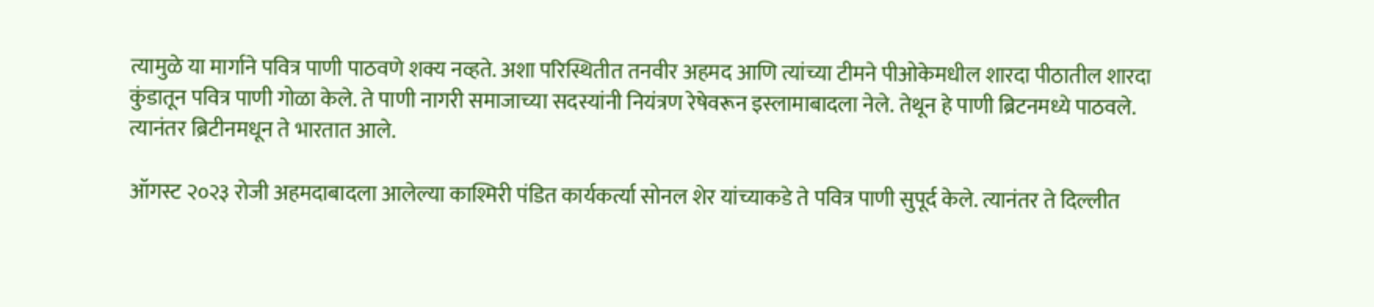त्यामुळे या मार्गाने पवित्र पाणी पाठवणे शक्य नव्हते. अशा परिस्थितीत तनवीर अहमद आणि त्यांच्या टीमने पीओकेमधील शारदा पीठातील शारदा कुंडातून पवित्र पाणी गोळा केले. ते पाणी नागरी समाजाच्या सदस्यांनी नियंत्रण रेषेवरून इस्लामाबादला नेले. तेथून हे पाणी ब्रिटनमध्ये पाठवले. त्यानंतर ब्रिटीनमधून ते भारतात आले.

ऑगस्ट २०२३ रोजी अहमदाबादला आलेल्या काश्मिरी पंडित कार्यकर्त्या सोनल शेर यांच्याकडे ते पवित्र पाणी सुपूर्द केले. त्यानंतर ते दिल्लीत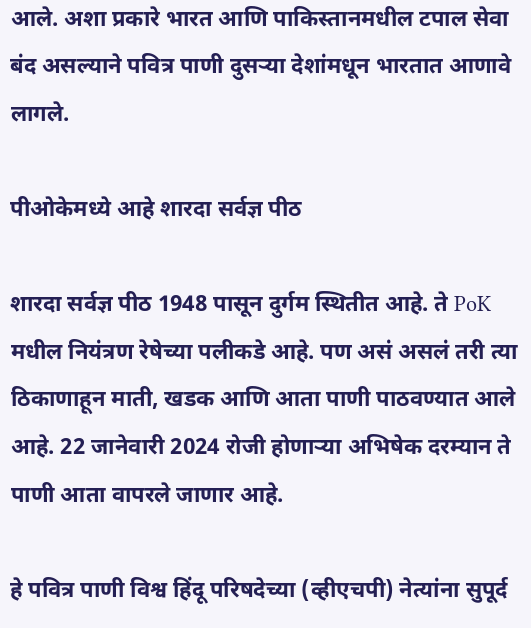आले. अशा प्रकारे भारत आणि पाकिस्तानमधील टपाल सेवा बंद असल्याने पवित्र पाणी दुसऱ्या देशांमधून भारतात आणावे लागले.

पीओकेमध्ये आहे शारदा सर्वज्ञ पीठ

शारदा सर्वज्ञ पीठ 1948 पासून दुर्गम स्थितीत आहे. ते PoK मधील नियंत्रण रेषेच्या पलीकडे आहे. पण असं असलं तरी त्या ठिकाणाहून माती, खडक आणि आता पाणी पाठवण्यात आले आहे. 22 जानेवारी 2024 रोजी होणाऱ्या अभिषेक दरम्यान ते पाणी आता वापरले जाणार आहे.

हे पवित्र पाणी विश्व हिंदू परिषदेच्या (व्हीएचपी) नेत्यांना सुपूर्द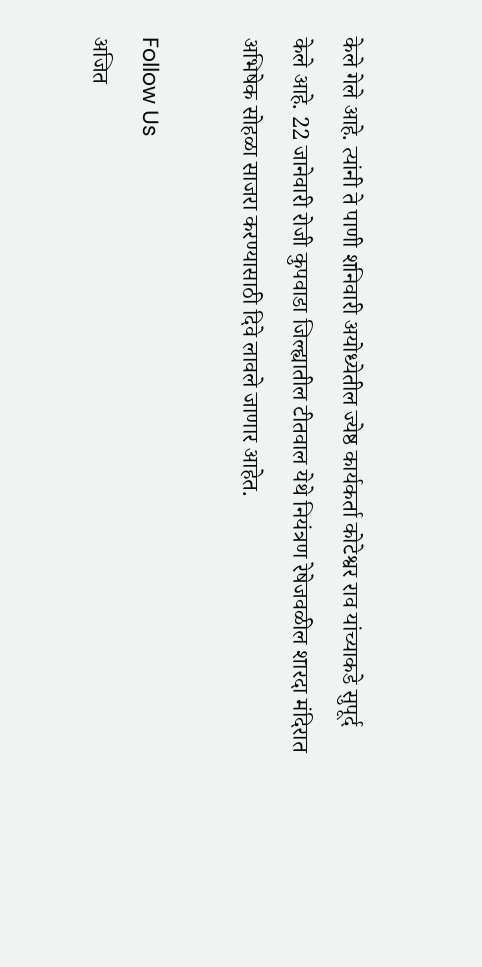केले गेले आहे. त्यांनी ते पाणी शनिवारी अयोध्येतील ज्येष्ठ कार्यकर्ता कोटेश्वर राव यांच्याकडे सुपूर्द केले आहे. 22 जानेवारी रोजी कुपवाडा जिल्ह्यातील टीतवाल येथे नियंत्रण रेषेजवळील शारदा मंदिरात अभिषेक सोहळा साजरा करण्यासाठी दिवे लावले जाणार आहेत.

Follow Us
अजित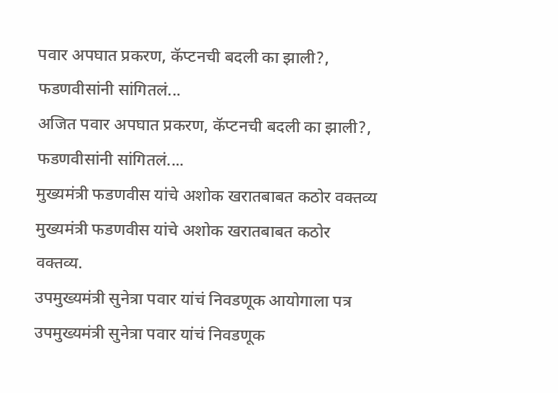पवार अपघात प्रकरण, कॅप्टनची बदली का झाली?, फडणवीसांनी सांगितलं...
अजित पवार अपघात प्रकरण, कॅप्टनची बदली का झाली?, फडणवीसांनी सांगितलं....
मुख्यमंत्री फडणवीस यांचे अशोक खरातबाबत कठोर वक्तव्य
मुख्यमंत्री फडणवीस यांचे अशोक खरातबाबत कठोर वक्तव्य.
उपमुख्यमंत्री सुनेत्रा पवार यांचं निवडणूक आयोगाला पत्र
उपमुख्यमंत्री सुनेत्रा पवार यांचं निवडणूक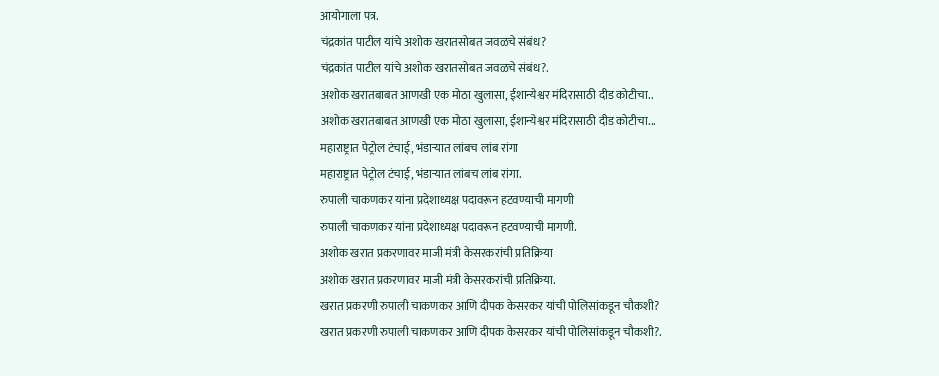आयोगाला पत्र.
चंद्रकांत पाटील यांचे अशोक खरातसोबत जवळचे संबंध?
चंद्रकांत पाटील यांचे अशोक खरातसोबत जवळचे संबंध?.
अशोक खरातबाबत आणखी एक मोठा खुलासा, ईशान्येश्वर मंदिरासाठी दीड कोटीचा..
अशोक खरातबाबत आणखी एक मोठा खुलासा, ईशान्येश्वर मंदिरासाठी दीड कोटीचा...
महाराष्ट्रात पेट्रोल टंचाई, भंडाऱ्यात लांबच लांब रांगा
महाराष्ट्रात पेट्रोल टंचाई, भंडाऱ्यात लांबच लांब रांगा.
रुपाली चाकणकर यांना प्रदेशाध्यक्ष पदावरून हटवण्याची मागणी
रुपाली चाकणकर यांना प्रदेशाध्यक्ष पदावरून हटवण्याची मागणी.
अशोक खरात प्रकरणावर माजी मंत्री केसरकरांची प्रतिक्रिया
अशोक खरात प्रकरणावर माजी मंत्री केसरकरांची प्रतिक्रिया.
खरात प्रकरणी रुपाली चाकणकर आणि दीपक केसरकर यांची पोलिसांकडून चौकशी?
खरात प्रकरणी रुपाली चाकणकर आणि दीपक केसरकर यांची पोलिसांकडून चौकशी?.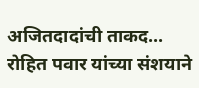अजितदादांची ताकद... रोहित पवार यांच्या संशयाने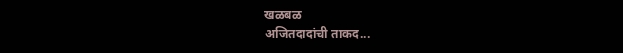खळबळ
अजितदादांची ताकद...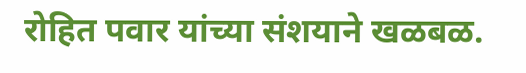रोहित पवार यांच्या संशयाने खळबळ.